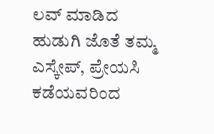ಲವ್ ಮಾಡಿದ ಹುಡುಗಿ ಜೊತೆ ತಮ್ಮ ಎಸ್ಕೇಪ್, ಪ್ರೇಯಸಿ ಕಡೆಯವರಿಂದ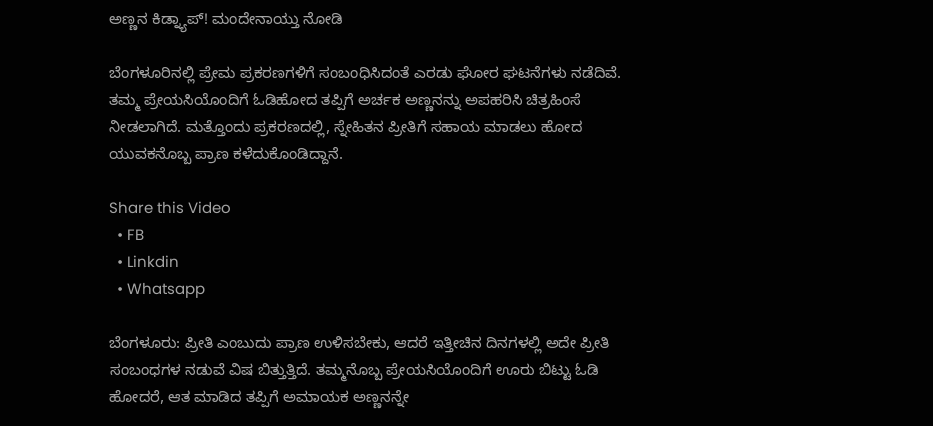ಅಣ್ಣನ ಕಿಡ್ನ್ಯಾಪ್! ಮಂದೇನಾಯ್ತು ನೋಡಿ

ಬೆಂಗಳೂರಿನಲ್ಲಿ ಪ್ರೇಮ ಪ್ರಕರಣಗಳಿಗೆ ಸಂಬಂಧಿಸಿದಂತೆ ಎರಡು ಘೋರ ಘಟನೆಗಳು ನಡೆದಿವೆ. ತಮ್ಮ ಪ್ರೇಯಸಿಯೊಂದಿಗೆ ಓಡಿಹೋದ ತಪ್ಪಿಗೆ ಅರ್ಚಕ ಅಣ್ಣನನ್ನು ಅಪಹರಿಸಿ ಚಿತ್ರಹಿಂಸೆ ನೀಡಲಾಗಿದೆ. ಮತ್ತೊಂದು ಪ್ರಕರಣದಲ್ಲಿ, ಸ್ನೇಹಿತನ ಪ್ರೀತಿಗೆ ಸಹಾಯ ಮಾಡಲು ಹೋದ ಯುವಕನೊಬ್ಬ ಪ್ರಾಣ ಕಳೆದುಕೊಂಡಿದ್ದಾನೆ.

Share this Video
  • FB
  • Linkdin
  • Whatsapp

ಬೆಂಗಳೂರು: ಪ್ರೀತಿ ಎಂಬುದು ಪ್ರಾಣ ಉಳಿಸಬೇಕು, ಆದರೆ ಇತ್ತೀಚಿನ ದಿನಗಳಲ್ಲಿ ಅದೇ ಪ್ರೀತಿ ಸಂಬಂಧಗಳ ನಡುವೆ ವಿಷ ಬಿತ್ತುತ್ತಿದೆ. ತಮ್ಮನೊಬ್ಬ ಪ್ರೇಯಸಿಯೊಂದಿಗೆ ಊರು ಬಿಟ್ಟು ಓಡಿ ಹೋದರೆ, ಆತ ಮಾಡಿದ ತಪ್ಪಿಗೆ ಅಮಾಯಕ ಅಣ್ಣನನ್ನೇ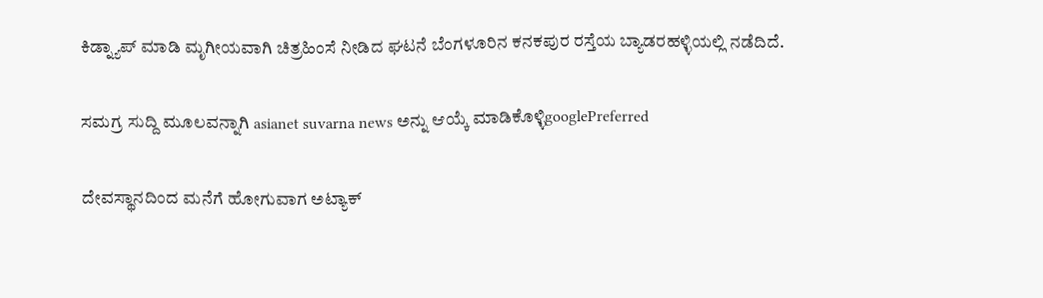ಕಿಡ್ನ್ಯಾಪ್ ಮಾಡಿ ಮೃಗೀಯವಾಗಿ ಚಿತ್ರಹಿಂಸೆ ನೀಡಿದ ಘಟನೆ ಬೆಂಗಳೂರಿನ ಕನಕಪುರ ರಸ್ತೆಯ ಬ್ಯಾಡರಹಳ್ಳಿಯಲ್ಲಿ ನಡೆದಿದೆ.

ಸಮಗ್ರ ಸುದ್ದಿ ಮೂಲವನ್ನಾಗಿ asianet suvarna news ಅನ್ನು ಆಯ್ಕೆ ಮಾಡಿಕೊಳ್ಳಿgooglePreferred

ದೇವಸ್ಥಾನದಿಂದ ಮನೆಗೆ ಹೋಗುವಾಗ ಅಟ್ಯಾಕ್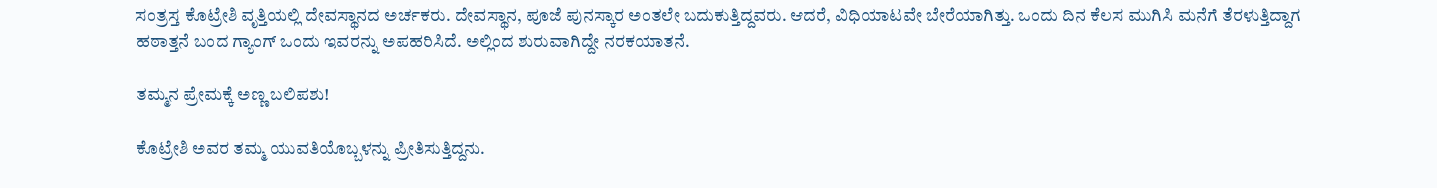ಸಂತ್ರಸ್ತ ಕೊಟ್ರೇಶಿ ವೃತ್ತಿಯಲ್ಲಿ ದೇವಸ್ಥಾನದ ಅರ್ಚಕರು. ದೇವಸ್ಥಾನ, ಪೂಜೆ ಪುನಸ್ಕಾರ ಅಂತಲೇ ಬದುಕುತ್ತಿದ್ದವರು. ಆದರೆ, ವಿಧಿಯಾಟವೇ ಬೇರೆಯಾಗಿತ್ತು. ಒಂದು ದಿನ ಕೆಲಸ ಮುಗಿಸಿ ಮನೆಗೆ ತೆರಳುತ್ತಿದ್ದಾಗ ಹಠಾತ್ತನೆ ಬಂದ ಗ್ಯಾಂಗ್ ಒಂದು ಇವರನ್ನು ಅಪಹರಿಸಿದೆ. ಅಲ್ಲಿಂದ ಶುರುವಾಗಿದ್ದೇ ನರಕಯಾತನೆ.

ತಮ್ಮನ ಪ್ರೇಮಕ್ಕೆ ಅಣ್ಣ ಬಲಿಪಶು!

ಕೊಟ್ರೇಶಿ ಅವರ ತಮ್ಮ ಯುವತಿಯೊಬ್ಬಳನ್ನು ಪ್ರೀತಿಸುತ್ತಿದ್ದನು.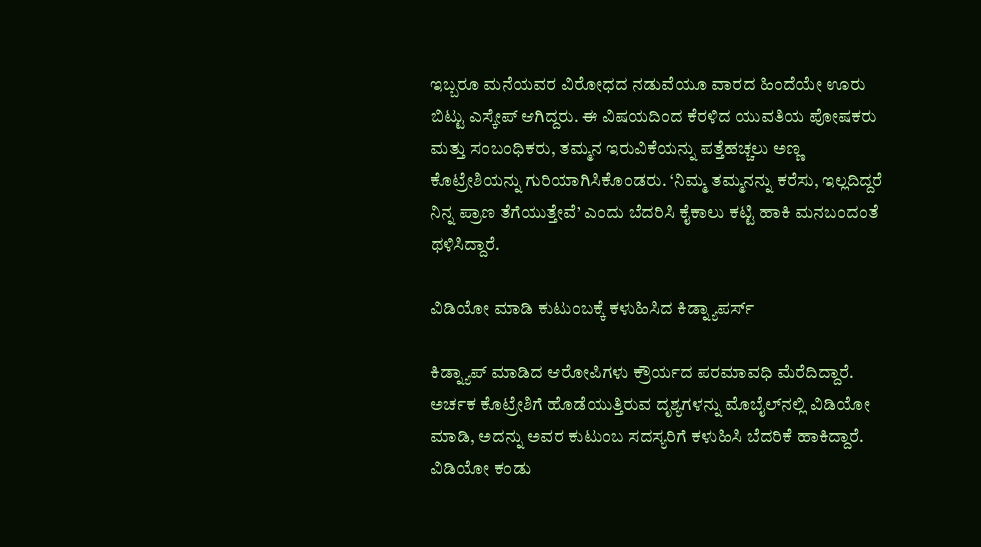ಇಬ್ಬರೂ ಮನೆಯವರ ವಿರೋಧದ ನಡುವೆಯೂ ವಾರದ ಹಿಂದೆಯೇ ಊರು ಬಿಟ್ಟು ಎಸ್ಕೇಪ್ ಆಗಿದ್ದರು. ಈ ವಿಷಯದಿಂದ ಕೆರಳಿದ ಯುವತಿಯ ಪೋಷಕರು ಮತ್ತು ಸಂಬಂಧಿಕರು, ತಮ್ಮನ ಇರುವಿಕೆಯನ್ನು ಪತ್ತೆಹಚ್ಚಲು ಅಣ್ಣ ಕೊಟ್ರೇಶಿಯನ್ನು ಗುರಿಯಾಗಿಸಿಕೊಂಡರು. ‘ನಿಮ್ಮ ತಮ್ಮನನ್ನು ಕರೆಸು, ಇಲ್ಲದಿದ್ದರೆ ನಿನ್ನ ಪ್ರಾಣ ತೆಗೆಯುತ್ತೇವೆ’ ಎಂದು ಬೆದರಿಸಿ ಕೈಕಾಲು ಕಟ್ಟಿ ಹಾಕಿ ಮನಬಂದಂತೆ ಥಳಿಸಿದ್ದಾರೆ.

ವಿಡಿಯೋ ಮಾಡಿ ಕುಟುಂಬಕ್ಕೆ ಕಳುಹಿಸಿದ ಕಿಡ್ನ್ಯಾಪರ್ಸ್

ಕಿಡ್ನ್ಯಾಪ್ ಮಾಡಿದ ಆರೋಪಿಗಳು ಕ್ರೌರ್ಯದ ಪರಮಾವಧಿ ಮೆರೆದಿದ್ದಾರೆ. ಅರ್ಚಕ ಕೊಟ್ರೇಶಿಗೆ ಹೊಡೆಯುತ್ತಿರುವ ದೃಶ್ಯಗಳನ್ನು ಮೊಬೈಲ್‌ನಲ್ಲಿ ವಿಡಿಯೋ ಮಾಡಿ, ಅದನ್ನು ಅವರ ಕುಟುಂಬ ಸದಸ್ಯರಿಗೆ ಕಳುಹಿಸಿ ಬೆದರಿಕೆ ಹಾಕಿದ್ದಾರೆ. ವಿಡಿಯೋ ಕಂಡು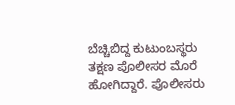ಬೆಚ್ಚಿಬಿದ್ದ ಕುಟುಂಬಸ್ಥರು ತಕ್ಷಣ ಪೊಲೀಸರ ಮೊರೆ ಹೋಗಿದ್ದಾರೆ. ಪೊಲೀಸರು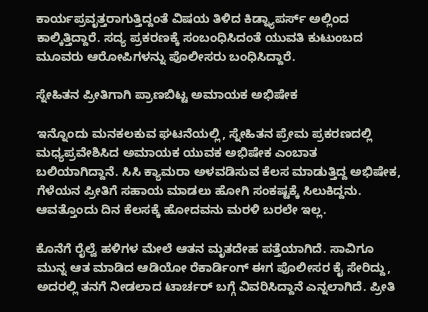ಕಾರ್ಯಪ್ರವೃತ್ತರಾಗುತ್ತಿದ್ದಂತೆ ವಿಷಯ ತಿಳಿದ ಕಿಡ್ನ್ಯಾಪರ್ಸ್ ಅಲ್ಲಿಂದ ಕಾಲ್ಕಿತ್ತಿದ್ದಾರೆ. ಸದ್ಯ ಪ್ರಕರಣಕ್ಕೆ ಸಂಬಂಧಿಸಿದಂತೆ ಯುವತಿ ಕುಟುಂಬದ ಮೂವರು ಆರೋಪಿಗಳನ್ನು ಪೊಲೀಸರು ಬಂಧಿಸಿದ್ದಾರೆ.

ಸ್ನೇಹಿತನ ಪ್ರೀತಿಗಾಗಿ ಪ್ರಾಣಬಿಟ್ಟ ಅಮಾಯಕ ಅಭಿಷೇಕ

ಇನ್ನೊಂದು ಮನಕಲಕುವ ಘಟನೆಯಲ್ಲಿ, ಸ್ನೇಹಿತನ ಪ್ರೇಮ ಪ್ರಕರಣದಲ್ಲಿ ಮಧ್ಯಪ್ರವೇಶಿಸಿದ ಅಮಾಯಕ ಯುವಕ ಅಭಿಷೇಕ ಎಂಬಾತ ಬಲಿಯಾಗಿದ್ದಾನೆ. ಸಿಸಿ ಕ್ಯಾಮರಾ ಅಳವಡಿಸುವ ಕೆಲಸ ಮಾಡುತ್ತಿದ್ದ ಅಭಿಷೇಕ, ಗೆಳೆಯನ ಪ್ರೀತಿಗೆ ಸಹಾಯ ಮಾಡಲು ಹೋಗಿ ಸಂಕಷ್ಟಕ್ಕೆ ಸಿಲುಕಿದ್ದನು. ಆವತ್ತೊಂದು ದಿನ ಕೆಲಸಕ್ಕೆ ಹೋದವನು ಮರಳಿ ಬರಲೇ ಇಲ್ಲ.

ಕೊನೆಗೆ ರೈಲ್ವೆ ಹಳಿಗಳ ಮೇಲೆ ಆತನ ಮೃತದೇಹ ಪತ್ತೆಯಾಗಿದೆ. ಸಾವಿಗೂ ಮುನ್ನ ಆತ ಮಾಡಿದ ಆಡಿಯೋ ರೆಕಾರ್ಡಿಂಗ್ ಈಗ ಪೊಲೀಸರ ಕೈ ಸೇರಿದ್ದು, ಅದರಲ್ಲಿ ತನಗೆ ನೀಡಲಾದ ಟಾರ್ಚರ್ ಬಗ್ಗೆ ವಿವರಿಸಿದ್ದಾನೆ ಎನ್ನಲಾಗಿದೆ. ಪ್ರೀತಿ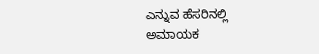ಎನ್ನುವ ಹೆಸರಿನಲ್ಲಿ ಅಮಾಯಕ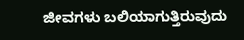ಜೀವಗಳು ಬಲಿಯಾಗುತ್ತಿರುವುದು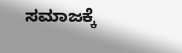ಸಮಾಜಕ್ಕೆ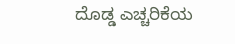ದೊಡ್ಡ ಎಚ್ಚರಿಕೆಯ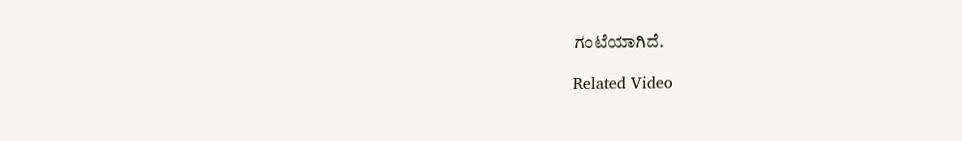ಗಂಟೆಯಾಗಿದೆ.

Related Video